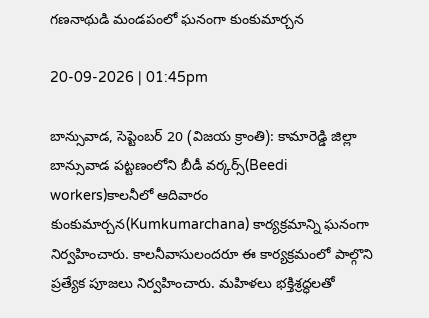గణనాథుడి మండపంలో ఘనంగా కుంకుమార్చన

20-09-2026 | 01:45pm

బాన్సువాడ, సెప్టెంబర్ 20 (విజయ క్రాంతి): కామారెడ్డి జిల్లా బాన్సువాడ పట్టణంలోని బీడీ వర్కర్స్‌(Beedi workers)కాలనీలో ఆదివారం కుంకుమార్చన(Kumkumarchana) కార్యక్రమాన్ని ఘనంగా నిర్వహించారు. కాలనీవాసులందరూ ఈ కార్యక్రమంలో పాల్గొని ప్రత్యేక పూజలు నిర్వహించారు. మహిళలు భక్తిశ్రద్ధలతో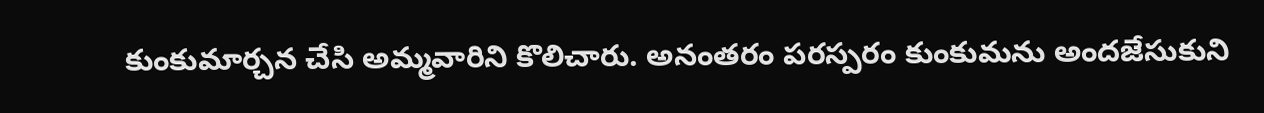కుంకుమార్చన చేసి అమ్మవారిని కొలిచారు. అనంతరం పరస్పరం కుంకుమను అందజేసుకుని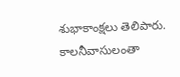శుభాకాంక్షలు తెలిపారు. కాలనీవాసులంతా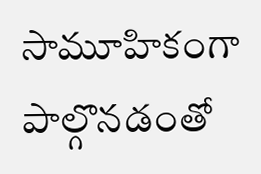సామూహికంగా పాల్గొనడంతో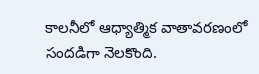కాలనీలో ఆధ్యాత్మిక వాతావరణంలో సందడిగా నెలకొంది.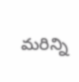మరిన్ని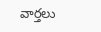వార్తలు